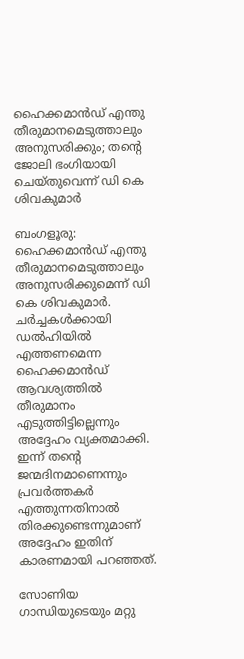ഹൈക്കമാൻഡ് എന്തു തീരുമാനമെടുത്താലും അനുസരിക്കും; തന്റെ ജോലി ഭംഗിയായി ചെയ്തുവെന്ന് ഡി കെ ശിവകുമാർ

ബംഗളൂരു: ഹൈക്കമാൻഡ് എന്തു തീരുമാനമെടുത്താലും അനുസരിക്കുമെന്ന് ഡി കെ ശിവകുമാർ. ചർച്ചകൾക്കായി ഡൽഹിയിൽ എത്തണമെന്ന ഹൈക്കമാൻഡ് ആവശ്യത്തിൽ തീരുമാനം എടുത്തിട്ടില്ലെന്നും അദ്ദേഹം വ്യക്തമാക്കി. ഇന്ന് തന്റെ ജന്മദിനമാണെന്നും പ്രവർത്തകർ എത്തുന്നതിനാൽ തിരക്കുണ്ടെന്നുമാണ് അദ്ദേഹം ഇതിന് കാരണമായി പറഞ്ഞത്.

സോണിയ ഗാന്ധിയുടെയും മറ്റു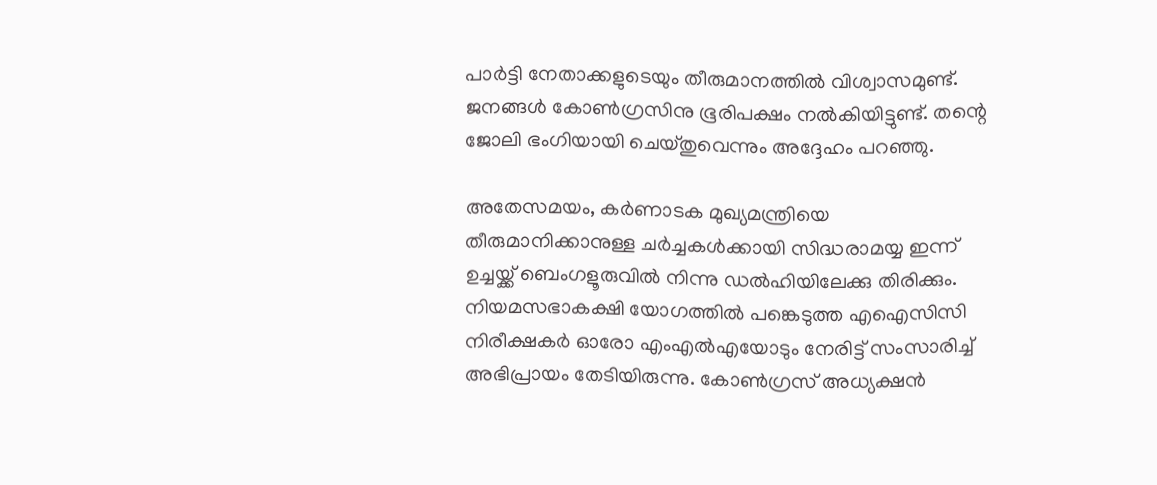പാർട്ടി നേതാക്കളുടെയും തീരുമാനത്തിൽ വിശ്വാസമുണ്ട്. ജനങ്ങൾ കോൺഗ്രസിനു ഭൂരിപക്ഷം നൽകിയിട്ടുണ്ട്. തന്റെ ജോലി ഭംഗിയായി ചെയ്തുവെന്നും അദ്ദേഹം പറഞ്ഞു.

അതേസമയം, കർണാടക മുഖ്യമന്ത്രിയെ തീരുമാനിക്കാനുള്ള ചർച്ചകൾക്കായി സിദ്ധരാമയ്യ ഇന്ന് ഉച്ചയ്ക്ക് ബെംഗളൂരുവിൽ നിന്നു ഡൽഹിയിലേക്കു തിരിക്കും. നിയമസഭാകക്ഷി യോഗത്തിൽ പങ്കെടുത്ത എഐസിസി നിരീക്ഷകർ ഓരോ എംഎൽഎയോടും നേരിട്ട് സംസാരിച്ച് അഭിപ്രായം തേടിയിരുന്നു. കോൺഗ്രസ് അധ്യക്ഷൻ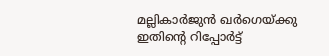മല്ലികാർജുൻ ഖർഗെയ്ക്കു ഇതിന്റെ റിപ്പോർട്ട്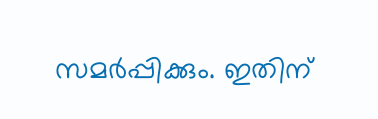സമർപ്പിക്കും. ഇതിന്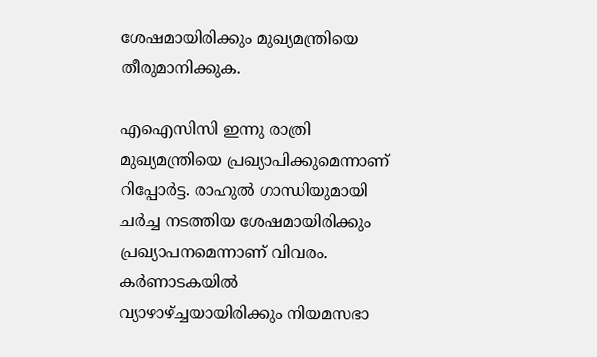ശേഷമായിരിക്കും മുഖ്യമന്ത്രിയെ തീരുമാനിക്കുക.

എഐസിസി ഇന്നു രാത്രി മുഖ്യമന്ത്രിയെ പ്രഖ്യാപിക്കുമെന്നാണ് റിപ്പോർട്ട. രാഹുൽ ഗാന്ധിയുമായി ചർച്ച നടത്തിയ ശേഷമായിരിക്കും പ്രഖ്യാപനമെന്നാണ് വിവരം. കർണാടകയിൽ വ്യാഴാഴ്ച്ചയായിരിക്കും നിയമസഭാ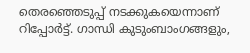തെരഞ്ഞെടുപ്പ് നടക്കുകയെന്നാണ് റിപ്പോർട്ട്. ഗാന്ധി കുടുംബാംഗങ്ങളും,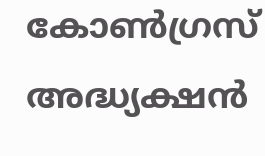കോൺഗ്രസ് അദ്ധ്യക്ഷൻ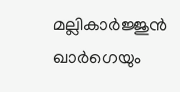മല്ലികാർജ്ജുൻ ഖാർഗെയും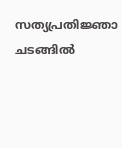സത്യപ്രതിജ്ഞാ ചടങ്ങിൽ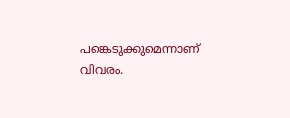പങ്കെടുക്കുമെന്നാണ് വിവരം.